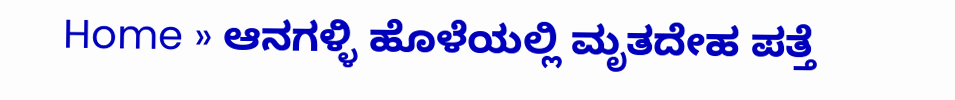Home » ಆನಗಳ್ಳಿ ಹೊಳೆಯಲ್ಲಿ ಮೃತದೇಹ ಪತ್ತೆ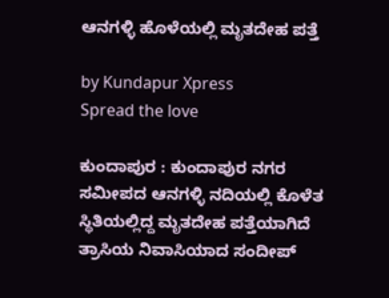ಆನಗಳ್ಳಿ ಹೊಳೆಯಲ್ಲಿ ಮೃತದೇಹ ಪತ್ತೆ

by Kundapur Xpress
Spread the love

ಕುಂದಾಪುರ : ಕುಂದಾಪುರ ನಗರ ಸಮೀಪದ ಆನಗಳ್ಳಿ ನದಿಯಲ್ಲಿ ಕೊಳೆತ ಸ್ಥಿತಿಯಲ್ಲಿದ್ದ ಮೃತದೇಹ ಪತ್ತೆಯಾಗಿದೆ  ತ್ರಾಸಿಯ ನಿವಾಸಿಯಾದ ಸಂದೀಪ್‌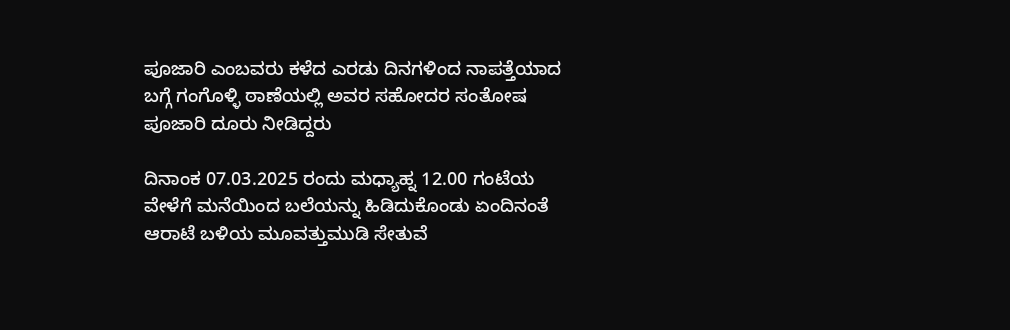ಪೂಜಾರಿ ಎಂಬವರು ಕಳೆದ ಎರಡು ದಿನಗಳಿಂದ ನಾಪತ್ತೆಯಾದ ಬಗ್ಗೆ ಗಂಗೊಳ್ಳಿ ಠಾಣೆಯಲ್ಲಿ ಅವರ ಸಹೋದರ ಸಂತೋಷ ಪೂಜಾರಿ ದೂರು ನೀಡಿದ್ದರು

ದಿನಾಂಕ 07.03.2025 ರಂದು ಮಧ್ಯಾಹ್ನ 12.00 ಗಂಟೆಯ ವೇಳೆಗೆ ಮನೆಯಿಂದ ಬಲೆಯನ್ನು ಹಿಡಿದುಕೊಂಡು ಏಂದಿನಂತೆ ಆರಾಟೆ ಬಳಿಯ ಮೂವತ್ತುಮುಡಿ ಸೇತುವೆ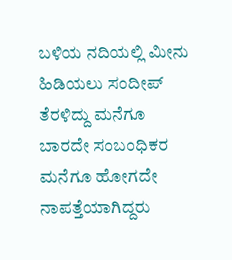ಬಳಿಯ ನದಿಯಲ್ಲಿ ಮೀನು ಹಿಡಿಯಲು ಸಂದೀಪ್‌ ತೆರಳಿದ್ದು ಮನೆಗೂ ಬಾರದೇ ಸಂಬಂಧಿಕರ ಮನೆಗೂ ಹೋಗದೇ ನಾಪತ್ತೆಯಾಗಿದ್ದರು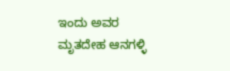ಇಂದು ಅವರ ಮೃತದೇಹ ಆನಗಳ್ಳಿ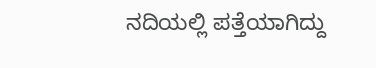ನದಿಯಲ್ಲಿ ಪತ್ತೆಯಾಗಿದ್ದು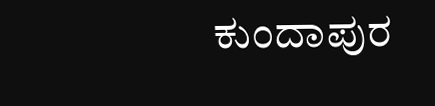ಕುಂದಾಪುರ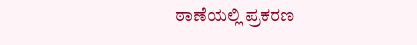ಠಾಣೆಯಲ್ಲಿ ಪ್ರಕರಣ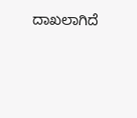ದಾಖಲಾಗಿದೆ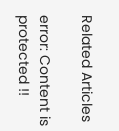Related Articles

error: Content is protected !!